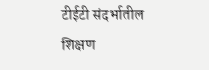टीईटी संदर्भातील शिक्षण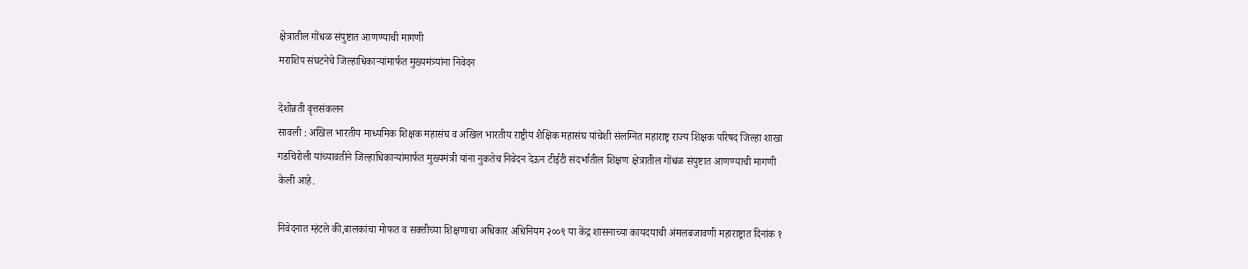क्षेत्रातील गोंधळ संपुष्टात आणण्याची मागणी
मराशिप संघटनेचे जिल्हाधिकाऱ्यांमार्फत मुख्यमंत्र्यांना निवेदन

देशोन्नती वृत्तसंकलन
सावली : अखिल भारतीय माध्यमिक शिक्षक महासंघ व अखिल भारतीय राष्ट्रीय शैक्षिक महासंघ यांचेशी संलग्नित महाराष्ट्र राज्य शिक्षक परिषद जिल्हा शाखा गडचिरोली यांच्यावतीने जिल्हाधिकाऱ्यांमार्फत मुख्यमंत्री यांना नुकतेच निवेदन देऊन टीईटी संदर्भातील शिक्षण क्षेत्रातील गोंधळ संपुष्टात आणण्याची मागणी केली आहे.

निवेदनात म्हंटले की,बालकांचा मोफत व सक्तीच्या शिक्षणाचा अधिकार अधिनियम २००९ या केंद्र शासनाच्या कायदयाची अंमलबजावणी महाराष्ट्रात दिनांक १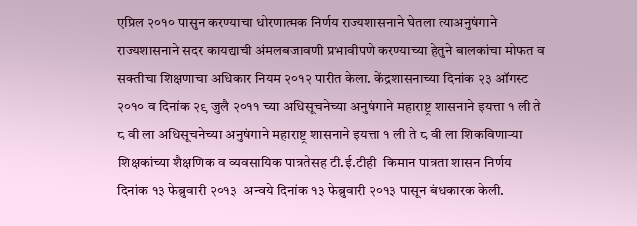एप्रिल २०१० पासुन करण्याचा धोरणात्मक निर्णय राज्यशासनाने घेतला त्याअनुषंगाने राज्यशासनाने सदर कायद्याची अंमलबजावणी प्रभावीपणे करण्याच्या हेतुने बालकांचा मोफत व सक्तीचा शिक्षणाचा अधिकार नियम २०१२ पारीत केला. केंद्रशासनाच्या दिनांक २३ ऑगस्ट २०१० व दिनांक २९ जुलै २०११ च्या अधिसूचनेच्या अनुषंगाने महाराष्ट्र शासनाने इयत्ता १ ली ते ८ वी ला अधिसूचनेच्या अनुषंगाने महाराष्ट्र शासनाने इयत्ता १ ली ते ८ वी ला शिकविणाऱ्या शिक्षकांच्या शैक्षणिक व व्यवसायिक पात्रतेसह टी.ई.टीही  किमान पात्रता शासन निर्णय  दिनांक १३ फेब्रुवारी २०१३  अन्वये दिनांक १३ फेब्रुवारी २०१३ पासून बंधकारक केली.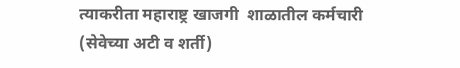त्याकरीता महाराष्ट्र खाजगी  शाळातील कर्मचारी (सेवेच्या अटी व शर्ती)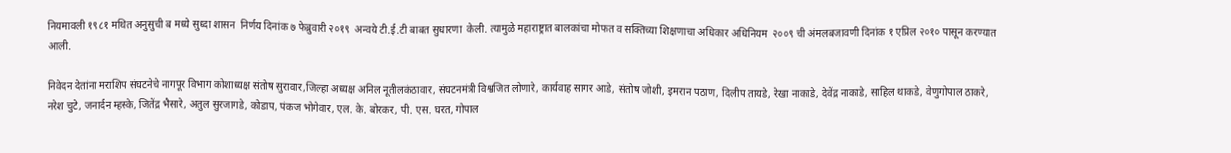नियमावली १९८१ मथित अनुसुची ब मध्ये सुध्दा शासन  निर्णय दिनांक ७ फेब्रुवारी २०१९  अन्वये टी.ई.टी बाबत सुधारणा  केली. त्यामुळे महाराष्ट्रात बालकांचा मोफत व सक्तिच्या शिक्षणाचा अधिकार अधिनियम  २००९ ची अंमलबजावणी दिनांक १ एप्रिल २०१० पासून करण्यात आली.

निवेदन देतांना मराशिप संघटनेचे नागपूर विभाग कोशाध्यक्ष संतोष सुरावार,जिल्हा अध्यक्ष अनिल नूतीलकंठावार, संघटनमंत्री विश्वजित लोणारे, कार्यवाह सागर आडे, संतोष जोशी, इमरान पठाण, दिलीप तायडे, रेखा नाकाडे, देवेंद्र नाकाडे, साहिल थाकडे, वेणुगोपाल ठाकरे, नरेश चुटे, जनार्दन म्हस्के, जितेंद्र भैसारे, अतुल सुरजागडे, कोडाप, पंकज भोगेवार, एल. के. बोरकर, पी. एस. घरत, गोपाल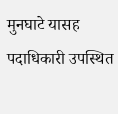मुनघाटे यासह पदाधिकारी उपस्थित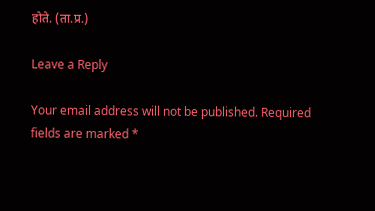होते. (ता.प्र.)

Leave a Reply

Your email address will not be published. Required fields are marked *